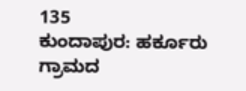135
ಕುಂದಾಪುರ: ಹರ್ಕೂರು ಗ್ರಾಮದ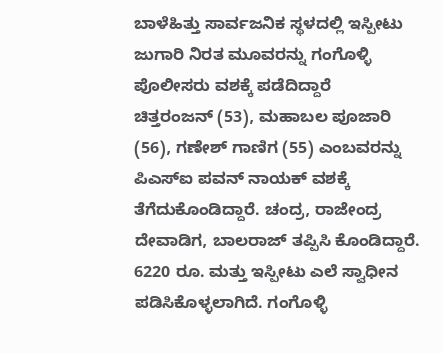ಬಾಳೆಹಿತ್ತು ಸಾರ್ವಜನಿಕ ಸ್ಥಳದಲ್ಲಿ ಇಸ್ಪೀಟು ಜುಗಾರಿ ನಿರತ ಮೂವರನ್ನು ಗಂಗೊಳ್ಳಿ ಪೊಲೀಸರು ವಶಕ್ಕೆ ಪಡೆದಿದ್ದಾರೆ
ಚಿತ್ತರಂಜನ್ (53), ಮಹಾಬಲ ಪೂಜಾರಿ (56), ಗಣೇಶ್ ಗಾಣಿಗ (55) ಎಂಬವರನ್ನು ಪಿಎಸ್ಐ ಪವನ್ ನಾಯಕ್ ವಶಕ್ಕೆ ತೆಗೆದುಕೊಂಡಿದ್ದಾರೆ. ಚಂದ್ರ, ರಾಜೇಂದ್ರ ದೇವಾಡಿಗ, ಬಾಲರಾಜ್ ತಪ್ಪಿಸಿ ಕೊಂಡಿದ್ದಾರೆ. 6220 ರೂ. ಮತ್ತು ಇಸ್ಪೀಟು ಎಲೆ ಸ್ವಾಧೀನ ಪಡಿಸಿಕೊಳ್ಳಲಾಗಿದೆ. ಗಂಗೊಳ್ಳಿ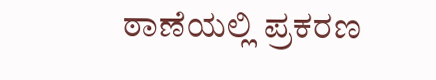ಠಾಣೆಯಲ್ಲಿ ಪ್ರಕರಣ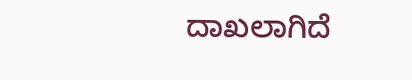ದಾಖಲಾಗಿದೆ